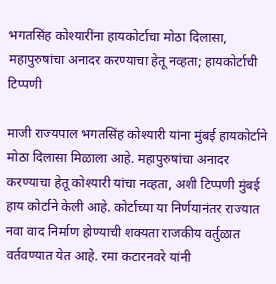भगतसिंह कोश्यारींना हायकोर्टाचा मोठा दिलासा, महापुरुषांचा अनादर करण्याचा हेतू नव्हता; हायकोर्टाची टिप्पणी

माजी राज्यपाल भगतसिंह कोश्यारी यांना मुंबई हायकोर्टाने मोठा दिलासा मिळाला आहे. महापुरुषांचा अनादर करण्याचा हेतू कोश्यारी यांचा नव्हता, अशी टिप्पणी मुंबई हाय कोर्टाने केली आहे. कोर्टाच्या या निर्णयानंतर राज्यात नवा वाद निर्माण होण्याची शक्यता राजकीय वर्तुळात वर्तवण्यात येत आहे. रमा कटारनवरे यांनी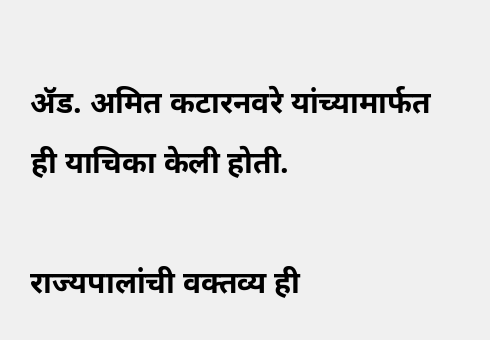ॲड. अमित कटारनवरे यांच्यामार्फत ही याचिका केली होती.

राज्यपालांची वक्तव्य ही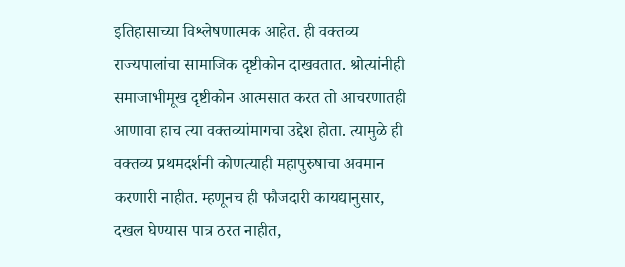इतिहासाच्या विश्लेषणात्मक आहेत. ही वक्तव्य राज्यपालांचा सामाजिक दृष्टीकोन दाखवतात. श्रोत्यांनीही समाजाभीमूख दृष्टीकोन आत्मसात करत तो आचरणातही आणावा हाच त्या वक्तव्यांमागचा उद्देश होता. त्यामुळे ही वक्तव्य प्रथमदर्शनी कोणत्याही महापुरुषाचा अवमान करणारी नाहीत. म्हणूनच ही फौजदारी कायद्यानुसार, दखल घेण्यास पात्र ठरत नाहीत,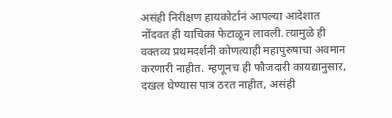असंही निरीक्षण हायकोर्टानं आपल्या आदेशात नोंदवत ही याचिका फेटाळून लावली. त्यामुळे ही वक्तव्य प्रथमदर्शनी कोणत्याही महापुरुषाचा अवमान करणारी नाहीत. म्हणूनच ही फौजदारी कायद्यानुसार, दखल घेण्यास पात्र ठरत नाहीत, असंही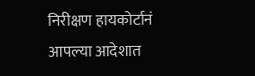निरीक्षण हायकोर्टानं आपल्या आदेशात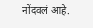नोंदवलं आहे.